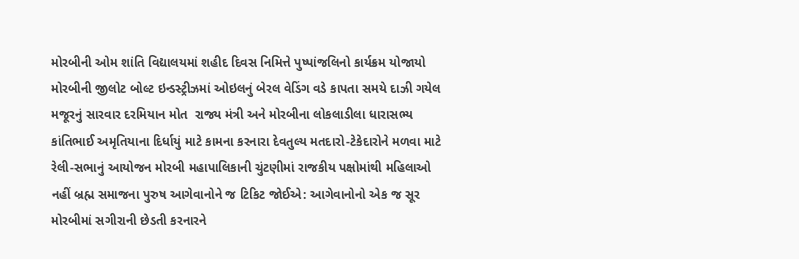મોરબીની ઓમ શાંતિ વિદ્યાલયમાં શહીદ દિવસ નિમિત્તે પુષ્પાંજલિનો કાર્યક્રમ યોજાયો મોરબીની જીલોટ બોલ્ટ ઇન્ડસ્ટ્રીઝમાં ઓઇલનું બેરલ વેડિંગ વડે કાપતા સમયે દાઝી ગયેલ મજૂરનું સારવાર દરમિયાન મોત  રાજ્ય મંત્રી અને મોરબીના લોકલાડીલા ધારાસભ્ય કાંતિભાઈ અમૃતિયાના દિર્ધાયું માટે કામના કરનારા દેવતુલ્ય મતદારો-ટેકેદારોને મળવા માટે રેલી-સભાનું આયોજન મોરબી મહાપાલિકાની ચુંટણીમાં રાજકીય પક્ષોમાંથી મહિલાઓ નહીં બ્રહ્મ સમાજના પુરુષ આગેવાનોને જ ટિકિટ જોઈએ: આગેવાનોનો એક જ સૂર મોરબીમાં સગીરાની છેડતી કરનારને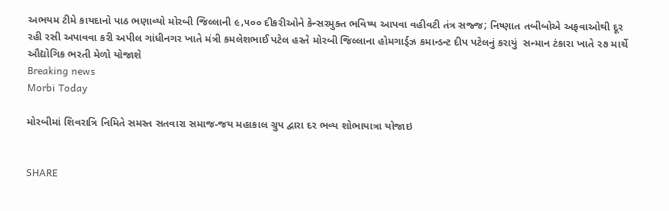અભયમ ટીમે કાયદાનો પાઠ ભણાવ્યો મોરબી જિલ્લાની ૯,૫૦૦ દીકરીઓને કેન્સરમુક્ત ભવિષ્ય આપવા વહીવટી તંત્ર સજ્જ; નિષ્ણાત તબીબોએ અફવાઓથી દૂર રહી રસી અપાવવા કરી અપીલ ગાંધીનગર ખાતે મંત્રી કમલેશભાઈ પટેલ હસ્તે મોરબી જિલ્લાના હોમગાર્ડ્ઝ કમાન્ડન્ટ દીપ પટેલનું કરાયું  સન્માન ટંકારા ખાતે ૨૭ માર્ચે ઔદ્યોગિક ભરતી મેળો યોજાશે
Breaking news
Morbi Today

મોરબીમાં શિવરાત્રિ નિમિતે સમસ્ત સતવારા સમાજ-જય મહાકાલ ગ્રુપ દ્વારા દર ભવ્ય શોભાયાત્રા યોજાઇ


SHARE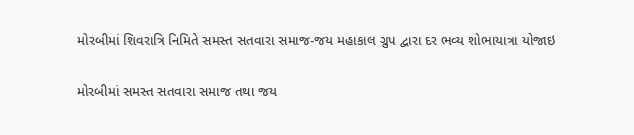મોરબીમાં શિવરાત્રિ નિમિતે સમસ્ત સતવારા સમાજ-જય મહાકાલ ગ્રુપ દ્વારા દર ભવ્ય શોભાયાત્રા યોજાઇ

મોરબીમાં સમસ્ત સતવારા સમાજ તથા જય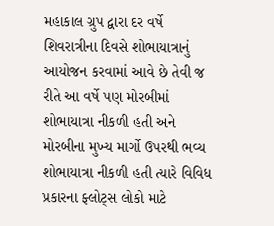મહાકાલ ગ્રુપ દ્વારા દર વર્ષે શિવરાત્રીના દિવસે શોભાયાત્રાનું આયોજન કરવામાં આવે છે તેવી જ રીતે આ વર્ષે પણ મોરબીમાં શોભાયાત્રા નીકળી હતી અને મોરબીના મુખ્ય માર્ગો ઉપરથી ભવ્ય શોભાયાત્રા નીકળી હતી ત્યારે વિવિધ પ્રકારના ફ્લોટ્સ લોકો માટે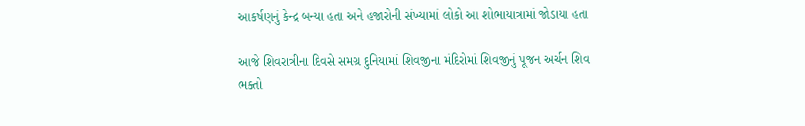આકર્ષણનું કેન્દ્ર બન્યા હતા અને હજારોની સંખ્યામાં લોકો આ શોભાયાત્રામાં જોડાયા હતા

આજે શિવરાત્રીના દિવસે સમગ્ર દુનિયામાં શિવજીના મંદિરોમાં શિવજીનું પૂજન અર્ચન શિવ ભક્તો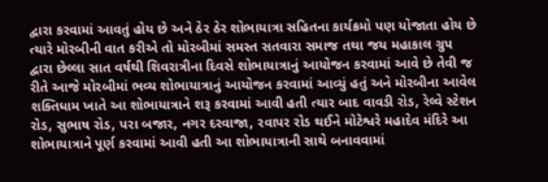દ્વારા કરવામાં આવતું હોય છે અને ઠેર ઠેર શોભાયાત્રા સહિતના કાર્યક્રમો પણ યોજાતા હોય છે ત્યારે મોરબીની વાત કરીએ તો મોરબીમાં સમસ્ત સતવારા સમાજ તથા જય મહાકાલ ગ્રુપ દ્વારા છેલ્લા સાત વર્ષથી શિવરાત્રીના દિવસે શોભાયાત્રાનું આયોજન કરવામાં આવે છે તેવી જ રીતે આજે મોરબીમાં ભવ્ય શોભાયાત્રાનું આયોજન કરવામાં આવ્યું હતું અને મોરબીના આવેલ શક્તિધામ ખાતે આ શોભાયાત્રાને શરૂ કરવામાં આવી હતી ત્યાર બાદ વાવડી રોડ, રેલ્વે સ્ટેશન રોડ, સુભાષ રોડ, પરા બજાર, નગર દરવાજા, રવાપર રોડ થઈને મોટેશ્વરે મહાદેવ મંદિરે આ શોભાયાત્રાને પૂર્ણ કરવામાં આવી હતી આ શોભાયાત્રાની સાથે બનાવવામાં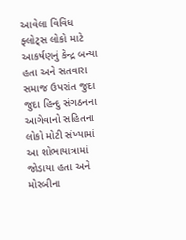આવેલા વિવિધ ફ્લોટ્સ લોકો માટે આકર્ષણનું કેન્દ્ર બન્યા હતા અને સતવારા સમાજ ઉપરાંત જુદા જુદા હિન્દુ સંગઠનના આગેવાનો સહિતના લોકો મોટી સંખ્યામાં આ શોભાયાત્રામાં જોડાયા હતા અને મોરબીના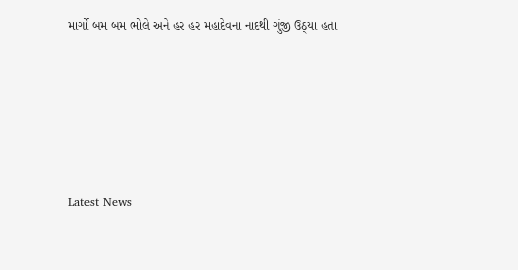માર્ગો બમ બમ ભોલે અને હર હર મહાદેવના નાદથી ગુંજી ઉઠ્યા હતા






Latest News